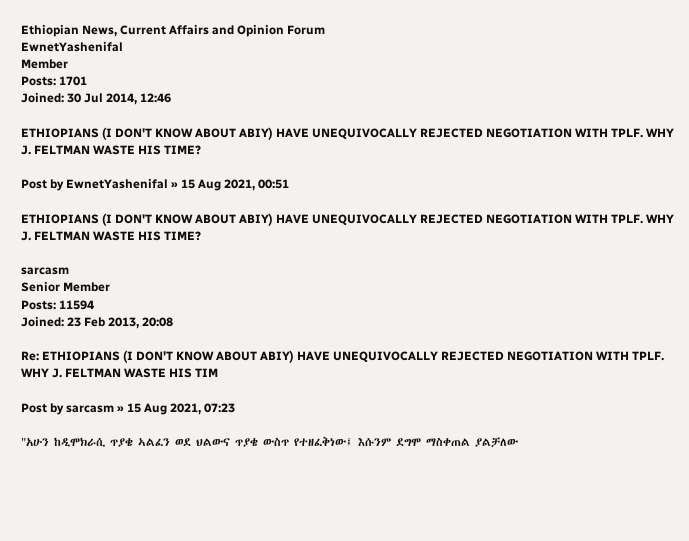Ethiopian News, Current Affairs and Opinion Forum
EwnetYashenifal
Member
Posts: 1701
Joined: 30 Jul 2014, 12:46

ETHIOPIANS (I DON'T KNOW ABOUT ABIY) HAVE UNEQUIVOCALLY REJECTED NEGOTIATION WITH TPLF. WHY J. FELTMAN WASTE HIS TIME?

Post by EwnetYashenifal » 15 Aug 2021, 00:51

ETHIOPIANS (I DON'T KNOW ABOUT ABIY) HAVE UNEQUIVOCALLY REJECTED NEGOTIATION WITH TPLF. WHY J. FELTMAN WASTE HIS TIME?

sarcasm
Senior Member
Posts: 11594
Joined: 23 Feb 2013, 20:08

Re: ETHIOPIANS (I DON'T KNOW ABOUT ABIY) HAVE UNEQUIVOCALLY REJECTED NEGOTIATION WITH TPLF. WHY J. FELTMAN WASTE HIS TIM

Post by sarcasm » 15 Aug 2021, 07:23

"አሁን ከዲሞክራሲ ጥያቄ ኣልፈን ወደ ህልውና ጥያቄ ውስጥ የተዘፈቅነው፤ እሱንም ደግሞ ማስቀጠል ያልቻለው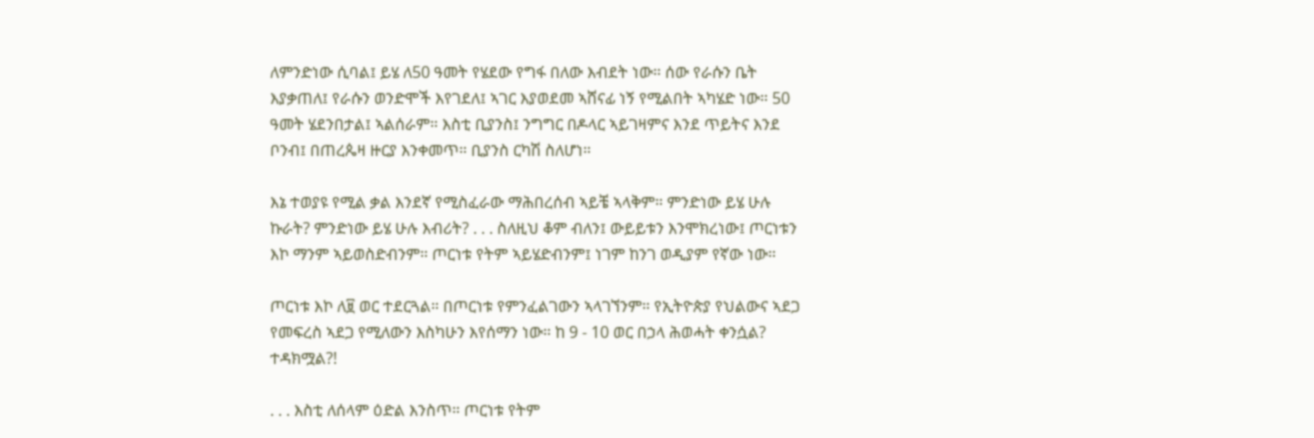ለምንድነው ሲባል፤ ይሄ ለ50 ዓመት የሄደው የግፋ በለው እብደት ነው። ሰው የራሱን ቤት እያቃጠለ፤ የራሱን ወንድሞች እየገደለ፤ ኣገር እያወደመ ኣሸናፊ ነኝ የሚልበት ኣካሄድ ነው። 50 ዓመት ሄደንበታል፤ ኣልሰራም። እስቲ ቢያንስ፤ ንግግር በዶላር ኣይገዛምና እንደ ጥይትና እንደ ቦንብ፤ በጠረጴዛ ዙርያ እንቀመጥ። ቢያንስ ርካሽ ስለሆነ።

እኔ ተወያዩ የሚል ቃል እንደኛ የሚስፈራው ማሕበረሰብ ኣይቼ ኣላቅም። ምንድነው ይሄ ሁሉ ኩራት? ምንድነው ይሄ ሁሉ እብሪት? . . . ስለዚህ ቆም ብለን፤ ውይይቱን እንሞክረነው፤ ጦርነቱን እኮ ማንም ኣይወስድብንም። ጦርነቱ የትም ኣይሄድብንም፤ ነገም ከንገ ወዲያም የኛው ነው።

ጦርነቱ እኮ ለ፱ ወር ተደርጓል። በጦርነቱ የምንፈልገውን ኣላገኘንም። የኢትዮጵያ የህልውና ኣደጋ የመፍረስ ኣደጋ የሚለውን እስካሁን እየሰማን ነው። ከ 9 - 10 ወር በኃላ ሕወሓት ቀንሷል? ተዳክሟል?!

. . . እስቲ ለሰላም ዕድል እንስጥ። ጦርነቱ የትም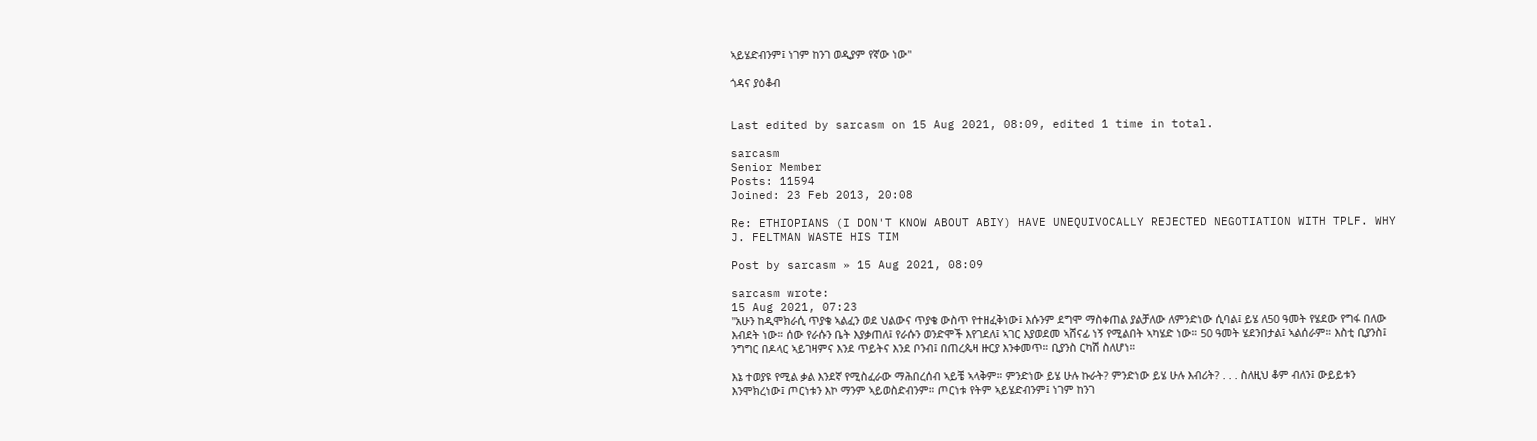ኣይሄድብንም፤ ነገም ከንገ ወዲያም የኛው ነው"

ጎዳና ያዕቆብ


Last edited by sarcasm on 15 Aug 2021, 08:09, edited 1 time in total.

sarcasm
Senior Member
Posts: 11594
Joined: 23 Feb 2013, 20:08

Re: ETHIOPIANS (I DON'T KNOW ABOUT ABIY) HAVE UNEQUIVOCALLY REJECTED NEGOTIATION WITH TPLF. WHY J. FELTMAN WASTE HIS TIM

Post by sarcasm » 15 Aug 2021, 08:09

sarcasm wrote:
15 Aug 2021, 07:23
"አሁን ከዲሞክራሲ ጥያቄ ኣልፈን ወደ ህልውና ጥያቄ ውስጥ የተዘፈቅነው፤ እሱንም ደግሞ ማስቀጠል ያልቻለው ለምንድነው ሲባል፤ ይሄ ለ50 ዓመት የሄደው የግፋ በለው እብደት ነው። ሰው የራሱን ቤት እያቃጠለ፤ የራሱን ወንድሞች እየገደለ፤ ኣገር እያወደመ ኣሸናፊ ነኝ የሚልበት ኣካሄድ ነው። 50 ዓመት ሄደንበታል፤ ኣልሰራም። እስቲ ቢያንስ፤ ንግግር በዶላር ኣይገዛምና እንደ ጥይትና እንደ ቦንብ፤ በጠረጴዛ ዙርያ እንቀመጥ። ቢያንስ ርካሽ ስለሆነ።

እኔ ተወያዩ የሚል ቃል እንደኛ የሚስፈራው ማሕበረሰብ ኣይቼ ኣላቅም። ምንድነው ይሄ ሁሉ ኩራት? ምንድነው ይሄ ሁሉ እብሪት? . . . ስለዚህ ቆም ብለን፤ ውይይቱን እንሞክረነው፤ ጦርነቱን እኮ ማንም ኣይወስድብንም። ጦርነቱ የትም ኣይሄድብንም፤ ነገም ከንገ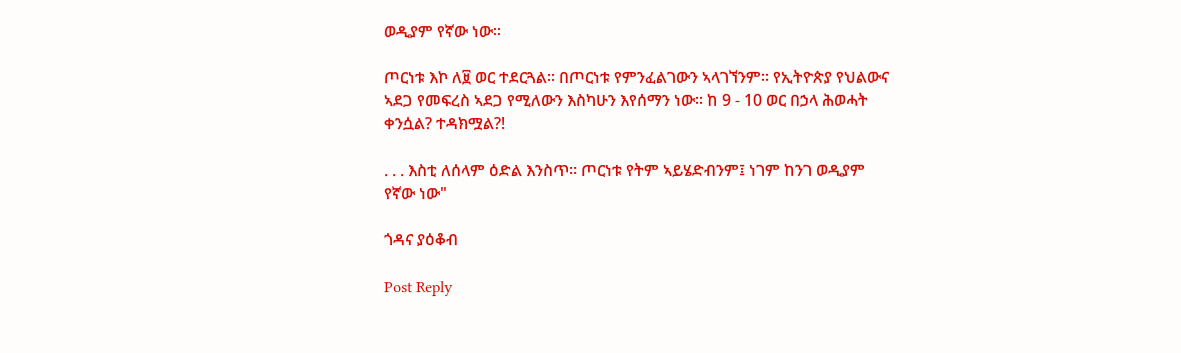ወዲያም የኛው ነው።

ጦርነቱ እኮ ለ፱ ወር ተደርጓል። በጦርነቱ የምንፈልገውን ኣላገኘንም። የኢትዮጵያ የህልውና ኣደጋ የመፍረስ ኣደጋ የሚለውን እስካሁን እየሰማን ነው። ከ 9 - 10 ወር በኃላ ሕወሓት ቀንሷል? ተዳክሟል?!

. . . እስቲ ለሰላም ዕድል እንስጥ። ጦርነቱ የትም ኣይሄድብንም፤ ነገም ከንገ ወዲያም የኛው ነው"

ጎዳና ያዕቆብ

Post Reply